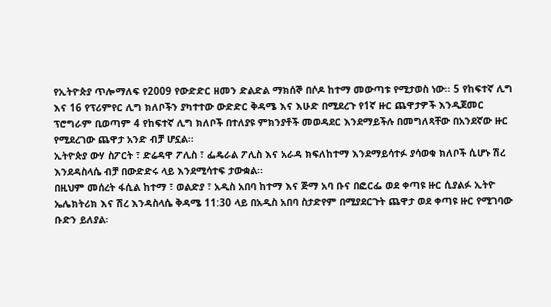የኢትዮጵያ ጥሎማለፍ የ2009 የውድድር ዘመን ድልድል ማክሰኞ በሶዶ ከተማ መውጣቱ የሚታወስ ነው፡፡ 5 የከፍተኛ ሊግ እና 16 የፕሪምየር ሊግ ክለቦችን ያካተተው ውድድር ቅዳሜ እና እሁድ በሚደረጉ የ1ኛ ዙር ጨዋታዎች እንዲጀመር ፕሮግራም ቢወጣም 4 የከፍተኛ ሊግ ክለቦች በተለያዩ ምክንያቶች መወዳደር እንደማይችሉ በመግለጻቸው በአንደኛው ዙር የሚደረገው ጨዋታ አንድ ብቻ ሆኗል፡፡
ኢትዮጵያ ውሃ ስፖርት ፣ ድሬዳዋ ፖሊስ ፣ ፌዴራል ፖሊስ እና አራዳ ክፍለከተማ እንደማይሳተፉ ያሳወቁ ክለቦች ሲሆኑ ሽረ እንደዳስላሴ ብቻ በውድድሩ ላይ እንደሚሳተፍ ታውቋል፡፡
በዚህም መሰረት ፋሲል ከተማ ፣ ወልድያ ፣ አዲስ አበባ ከተማ እና ጅማ አባ ቡና በፎርፌ ወደ ቀጣዩ ዙር ሲያልፉ ኢትዮ ኤሌክትሪክ እና ሽረ እንዳስላሴ ቅዳሜ 11:30 ላይ በአዲስ አበባ ስታድየም በሚያደርጉት ጨዋታ ወደ ቀጣዩ ዙር የሚገባው ቡድን ይለያል፡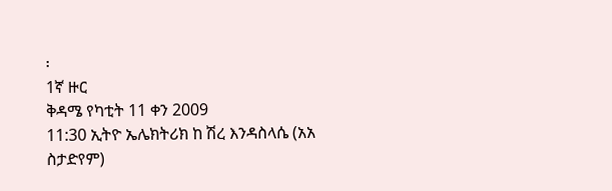፡
1ኛ ዙር
ቅዳሜ የካቲት 11 ቀን 2009
11:30 ኢትዮ ኤሌክትሪክ ከ ሽረ እንዳስላሴ (አአ ስታድየም)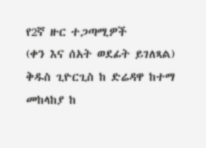የ2ኛ ዙር ተጋጣሚዎች
(ቀን እና ሰአት ወደፊት ይገለጻል)
ቅዱስ ጊዮርጊስ ከ ድሬዳዋ ከተማ
መከላከያ ከ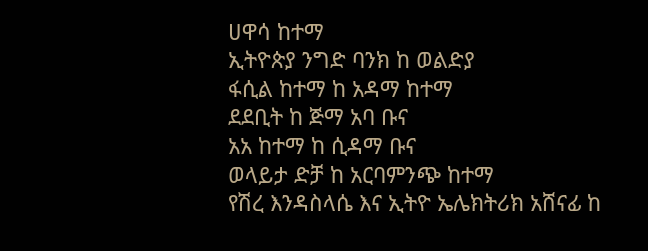ሀዋሳ ከተማ
ኢትዮጵያ ንግድ ባንክ ከ ወልድያ
ፋሲል ከተማ ከ አዳማ ከተማ
ደደቢት ከ ጅማ አባ ቡና
አአ ከተማ ከ ሲዳማ ቡና
ወላይታ ድቻ ከ አርባምንጭ ከተማ
የሽረ እንዳስላሴ እና ኢትዮ ኤሌክትሪክ አሸናፊ ከ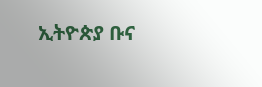ኢትዮጵያ ቡና